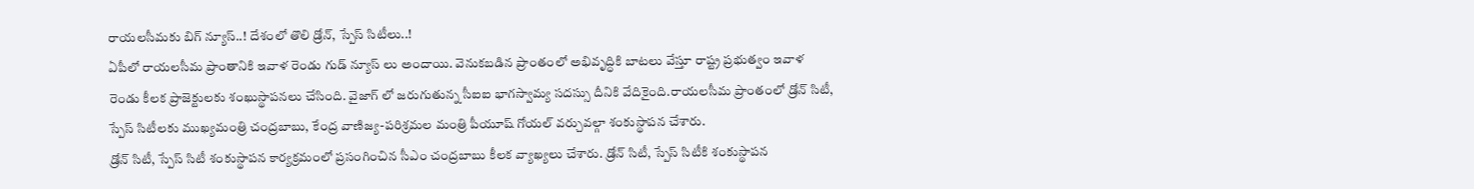రాయలసీమకు బిగ్ న్యూస్..! దేశంలో తొలి డ్రోన్, స్పేస్ సిటీలు..!
ఏపీలో రాయలసీమ ప్రాంతానికి ఇవాళ రెండు గుడ్ న్యూస్ లు అందాయి. వెనుకబడిన ప్రాంతంలో అభివృద్ధికి బాటలు వేస్తూ రాష్ట్ర ప్రభుత్వం ఇవాళ రెండు కీలక ప్రాజెక్టులకు శంఖుస్థాపనలు చేసింది. వైజాగ్ లో జరుగుతున్న సీఐఐ భాగస్వామ్య సదస్సు దీనికి వేదికైంది.రాయలసీమ ప్రాంతంలో డ్రోన్ సిటీ, స్పేస్ సిటీలకు ముఖ్యమంత్రి చంద్రబాబు, కేంద్ర వాణిజ్య-పరిశ్రమల మంత్రి పీయూష్ గోయల్ వర్చువల్గా శంకుస్థాపన చేశారు.
డ్రోన్ సిటీ, స్పేస్ సిటీ శంకుస్థాపన కార్యక్రమంలో ప్రసంగించిన సీఎం చంద్రబాబు కీలక వ్యాఖ్యలు చేశారు. డ్రోన్ సిటీ, స్పేస్ సిటీకి శంకుస్థాపన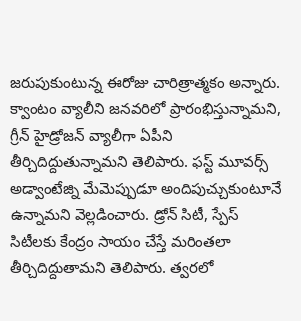జరుపుకుంటున్న ఈరోజు చారిత్రాత్మకం అన్నారు. క్వాంటం వ్యాలీని జనవరిలో ప్రారంభిస్తున్నామని, గ్రీన్ హైడ్రోజన్ వ్యాలీగా ఏపీని తీర్చిదిద్దుతున్నామని తెలిపారు. ఫస్ట్ మూవర్స్ అడ్వాంటేజ్ని మేమెప్పుడూ అందిపుచ్చుకుంటూనే ఉన్నామని వెల్లడించారు. డ్రోన్ సిటీ, స్పేస్ సిటీలకు కేంద్రం సాయం చేస్తే మరింతలా తీర్చిదిద్దుతామని తెలిపారు. త్వరలో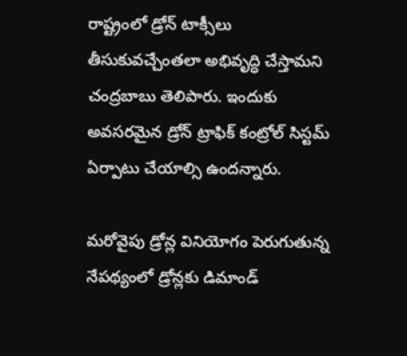రాష్ట్రంలో డ్రోన్ టాక్సీలు తీసుకువచ్చేంతలా అభివృద్ధి చేస్తామని చంద్రబాబు తెలిపారు. ఇందుకు అవసరమైన డ్రోన్ ట్రాఫిక్ కంట్రోల్ సిస్టమ్ ఏర్పాటు చేయాల్సి ఉందన్నారు.

మరోవైపు డ్రోన్ల వినియోగం పెరుగుతున్న నేపథ్యంలో డ్రోన్లకు డిమాండ్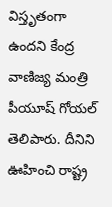విస్తృతంగా ఉందని కేంద్ర వాణిజ్య మంత్రి పీయూష్ గోయల్ తెలిపారు. దీనిని ఊహించి రాష్ట్ర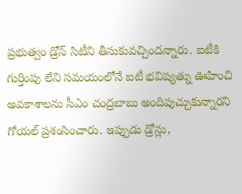ప్రభుత్వం డ్రోన్ సిటీని తీసుకువచ్చిందన్నారు. ఐటీకి గుర్తింపు లేని సమయంలోనే ఐటీ భవిష్యత్ను ఊహించి అవకాశాలను సీఎం చంద్రబాబు అందిపుచ్చుకున్నారని గోయల్ ప్రశంసించారు. ఇప్పుడు డ్రోన్లు,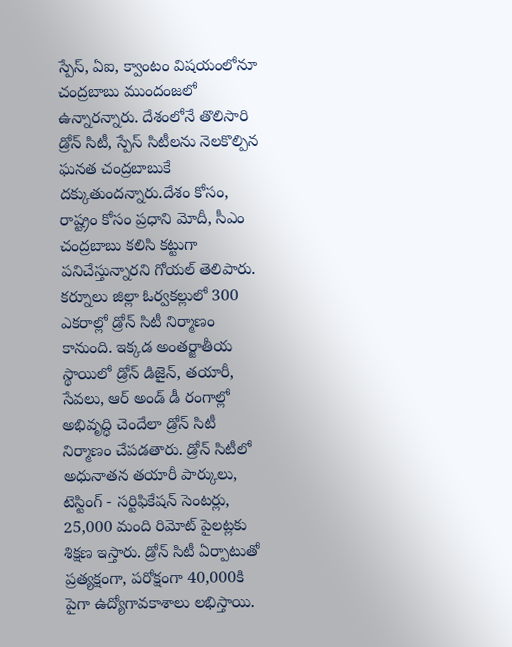స్పేస్, ఏఐ, క్వాంటం విషయంలోనూ చంద్రబాబు ముందంజలో ఉన్నారన్నారు. దేశంలోనే తొలిసారి డ్రోన్ సిటీ, స్పేస్ సిటీలను నెలకొల్పిన ఘనత చంద్రబాబుకే దక్కుతుందన్నారు.దేశం కోసం, రాష్ట్రం కోసం ప్రధాని మోదీ, సీఎం చంద్రబాబు కలిసి కట్టుగా పనిచేస్తున్నారని గోయల్ తెలిపారు.
కర్నూలు జిల్లా ఓర్వకల్లులో 300 ఎకరాల్లో డ్రోన్ సిటీ నిర్మాణం కానుంది. ఇక్కడ అంతర్జాతీయ స్థాయిలో డ్రోన్ డిజైన్, తయారీ, సేవలు, ఆర్ అండ్ డీ రంగాల్లో అభివృద్ధి చెందేలా డ్రోన్ సిటీ నిర్మాణం చేపడతారు. డ్రోన్ సిటీలో అధునాతన తయారీ పార్కులు, టెస్టింగ్ - సర్టిఫికేషన్ సెంటర్లు, 25,000 మంది రిమోట్ పైలట్లకు శిక్షణ ఇస్తారు. డ్రోన్ సిటీ ఏర్పాటుతో ప్రత్యక్షంగా, పరోక్షంగా 40,000కి పైగా ఉద్యోగావకాశాలు లభిస్తాయి.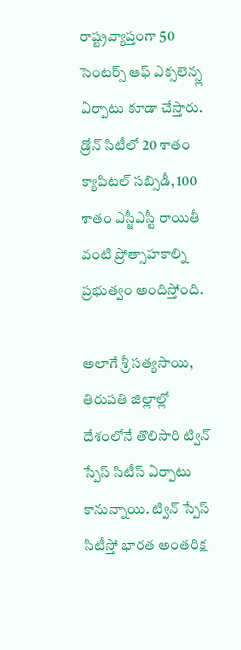రాష్ట్రవ్యాప్తంగా 50 సెంటర్స్ ఆఫ్ ఎక్సలెన్స్ల ఏర్పాటు కూడా చేస్తారు. డ్రోన్ సిటీలో 20 శాతం క్యాపిటల్ సబ్సిడీ, 100 శాతం ఎస్జీఎస్టీ రాయితీ వంటి ప్రోత్సాహకాల్ని ప్రభుత్వం అందిస్తోంది.

అలాగే శ్రీ సత్యసాయి, తిరుపతి జిల్లాల్లో దేశంలోనే తొలిసారి ట్విన్ స్పేస్ సిటీస్ ఏర్పాటు కానున్నాయి. ట్విన్ స్పేస్ సిటీస్తో భారత అంతరిక్ష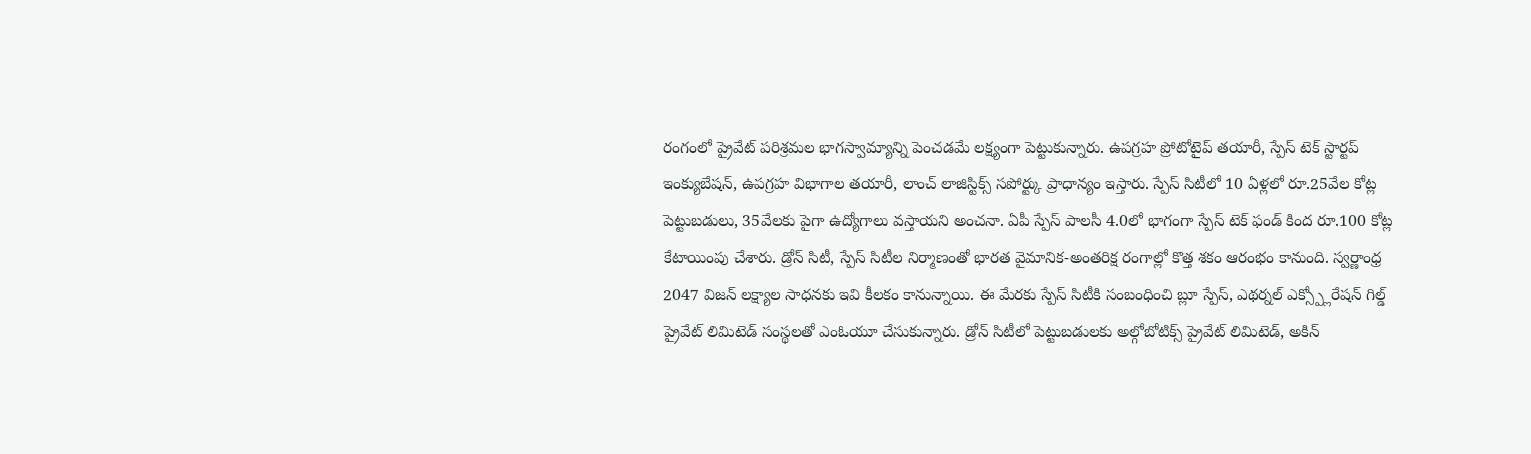రంగంలో ప్రైవేట్ పరిశ్రమల భాగస్వామ్యాన్ని పెంచడమే లక్ష్యంగా పెట్టుకున్నారు. ఉపగ్రహ ప్రోటోటైప్ తయారీ, స్పేస్ టెక్ స్టార్టప్ ఇంక్యుబేషన్, ఉపగ్రహ విభాగాల తయారీ, లాంచ్ లాజిస్టిక్స్ సపోర్ట్కు ప్రాధాన్యం ఇస్తారు. స్పేస్ సిటీలో 10 ఏళ్లలో రూ.25వేల కోట్ల పెట్టుబడులు, 35వేలకు పైగా ఉద్యోగాలు వస్తాయని అంచనా. ఏపీ స్పేస్ పాలసీ 4.0లో భాగంగా స్పేస్ టెక్ ఫండ్ కింద రూ.100 కోట్ల కేటాయింపు చేశారు. డ్రోన్ సిటీ, స్పేస్ సిటీల నిర్మాణంతో భారత వైమానిక-అంతరిక్ష రంగాల్లో కొత్త శకం ఆరంభం కానుంది. స్వర్ణాంధ్ర 2047 విజన్ లక్ష్యాల సాధనకు ఇవి కీలకం కానున్నాయి. ఈ మేరకు స్పేస్ సిటీకి సంబంధించి బ్లూ స్పేస్, ఎథర్నల్ ఎక్స్ప్లోరేషన్ గిల్డ్ ప్రైవేట్ లిమిటెడ్ సంస్థలతో ఎంఓయూ చేసుకున్నారు. డ్రోన్ సిటీలో పెట్టుబడులకు అల్గోబోటిక్స్ ప్రైవేట్ లిమిటెడ్, అకిన్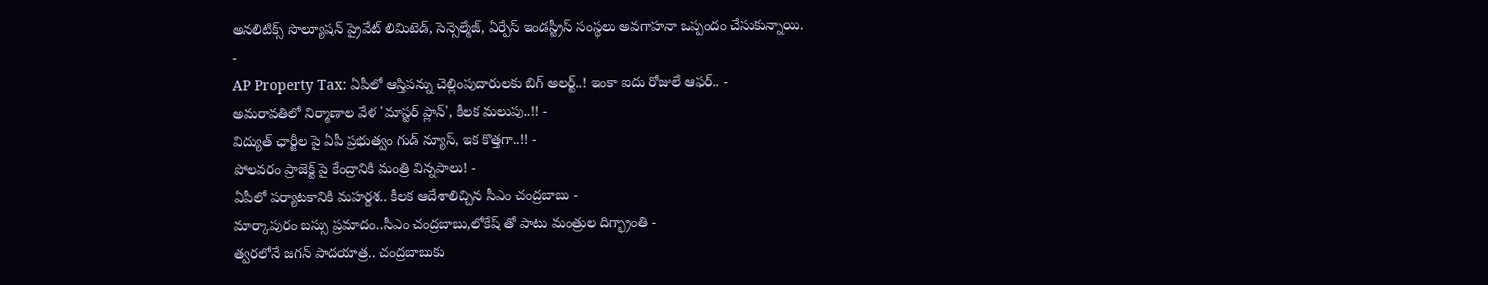అనలిటిక్స్ సొల్యూషన్ ప్రైవేట్ లిమిటెడ్, సెన్సెల్మేజ్, ఏర్పేస్ ఇండస్ట్రీస్ సంస్థలు అవగాహనా ఒప్పందం చేసుకున్నాయి.
-
AP Property Tax: ఏపీలో ఆస్తిపన్ను చెల్లింపుదారులకు బిగ్ అలర్ట్..! ఇంకా ఐదు రోజులే ఆఫర్.. -
అమరావతిలో నిర్మాణాల వేళ 'మాస్టర్ ప్లాన్', కీలక మలుపు..!! -
విద్యుత్ ఛార్జీల పై ఏపీ ప్రభుత్వం గుడ్ న్యూస్, ఇక కొత్తగా..!! -
పోలవరం ప్రాజెక్ట్ పై కేంద్రానికి మంత్రి విన్నపాలు! -
ఏపీలో పర్యాటకానికి మహర్దశ.. కీలక ఆదేశాలిచ్చిన సీఎం చంద్రబాబు -
మార్కాపురం బస్సు ప్రమాదం..సీఎం చంద్రబాబు,లోకేష్ తో పాటు మంత్రుల దిగ్భ్రాంతి -
త్వరలోనే జగన్ పాదయాత్ర.. చంద్రబాబుకు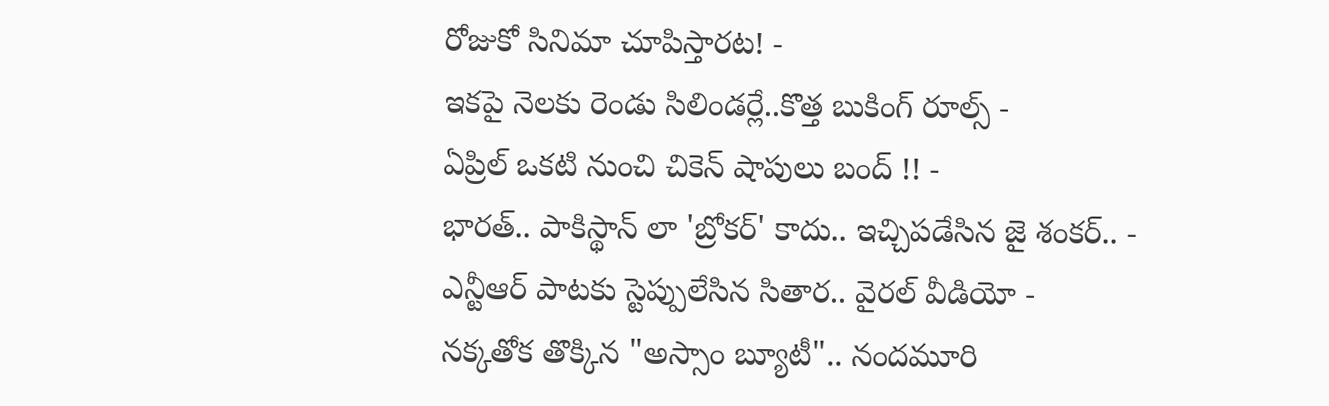రోజుకో సినిమా చూపిస్తారట! -
ఇకపై నెలకు రెండు సిలిండర్లే..కొత్త బుకింగ్ రూల్స్ -
ఏప్రిల్ ఒకటి నుంచి చికెన్ షాపులు బంద్ !! -
భారత్.. పాకిస్థాన్ లా 'బ్రోకర్' కాదు.. ఇచ్చిపడేసిన జై శంకర్.. -
ఎన్టీఆర్ పాటకు స్టెప్పులేసిన సితార.. వైరల్ వీడియో -
నక్కతోక తొక్కిన "అస్సాం బ్యూటీ".. నందమూరి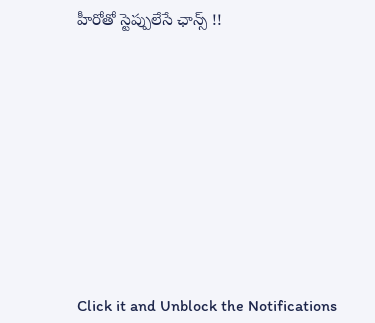హీరోతో స్టెప్పులేసే ఛాన్స్ !!












Click it and Unblock the Notifications